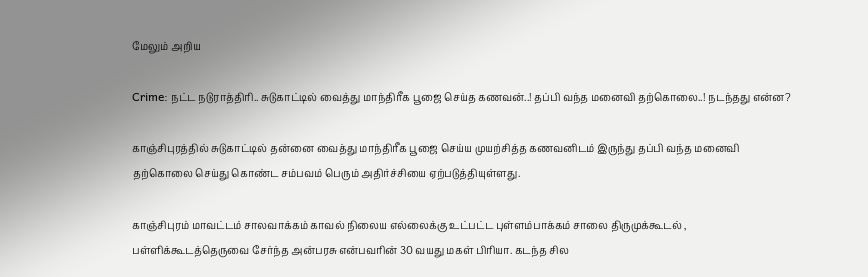மேலும் அறிய

Crime: நட்ட நடுராத்திரி.. சுடுகாட்டில் வைத்து மாந்திரீக பூஜை செய்த கணவன்..! தப்பி வந்த மனைவி தற்கொலை..! நடந்தது என்ன?

காஞ்சிபுரத்தில் சுடுகாட்டில் தன்னை வைத்து மாந்திரீக பூஜை செய்ய முயற்சித்த கணவனிடம் இருந்து தப்பி வந்த மனைவி தற்கொலை செய்து கொண்ட சம்பவம் பெரும் அதிர்ச்சியை ஏற்படுத்தியுள்ளது.

காஞ்சிபுரம் மாவட்டம் சாலவாக்கம் காவல் நிலைய எல்லைக்கு உட்பட்ட புள்ளம்பாக்கம் சாலை திருமுக்கூடல் ,  பள்ளிக்கூடத்தெருவை சேர்ந்த அன்பரசு என்பவரின் 30 வயது மகள் பிரியா. கடந்த சில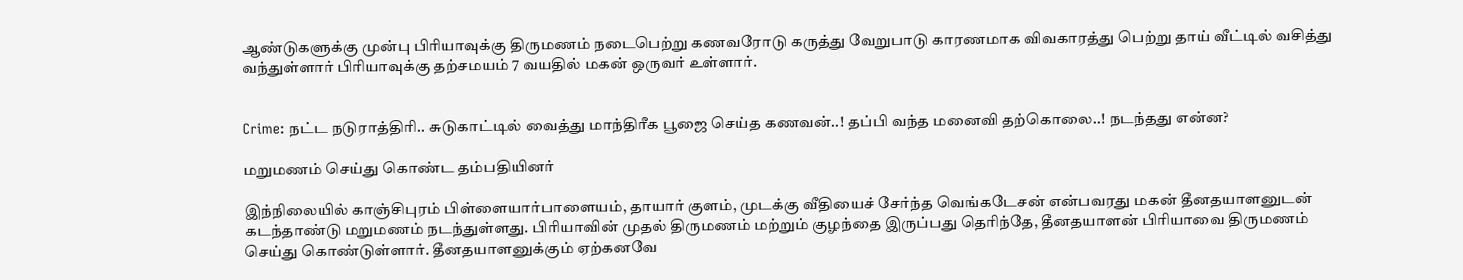ஆண்டுகளுக்கு முன்பு பிரியாவுக்கு திருமணம் நடைபெற்று கணவரோடு கருத்து வேறுபாடு காரணமாக விவகாரத்து பெற்று தாய் வீட்டில் வசித்து வந்துள்ளார் பிரியாவுக்கு தற்சமயம் 7 வயதில் மகன் ஒருவர் உள்ளார்.


Crime: நட்ட நடுராத்திரி.. சுடுகாட்டில் வைத்து மாந்திரீக பூஜை செய்த கணவன்..! தப்பி வந்த மனைவி தற்கொலை..! நடந்தது என்ன?

மறுமணம் செய்து கொண்ட தம்பதியினர்

இந்நிலையில் காஞ்சிபுரம் பிள்ளையார்பாளையம், தாயார் குளம், முடக்கு வீதியைச் சேர்ந்த வெங்கடேசன் என்பவரது மகன் தீனதயாளனுடன் கடந்தாண்டு மறுமணம் நடந்துள்ளது. பிரியாவின் முதல் திருமணம் மற்றும் குழந்தை இருப்பது தெரிந்தே, தீனதயாளன் பிரியாவை திருமணம் செய்து கொண்டுள்ளார். தீனதயாளனுக்கும் ஏற்கனவே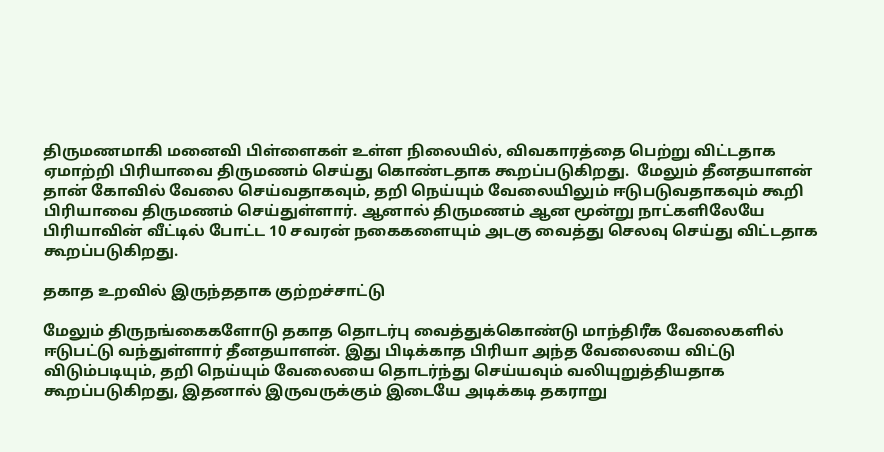திருமணமாகி மனைவி பிள்ளைகள் உள்ள நிலையில், விவகாரத்தை பெற்று விட்டதாக ஏமாற்றி பிரியாவை திருமணம் செய்து கொண்டதாக கூறப்படுகிறது.  மேலும் தீனதயாளன் தான் கோவில் வேலை செய்வதாகவும், தறி நெய்யும் வேலையிலும் ஈடுபடுவதாகவும் கூறி பிரியாவை திருமணம் செய்துள்ளார். ஆனால் திருமணம் ஆன மூன்று நாட்களிலேயே பிரியாவின் வீட்டில் போட்ட 10 சவரன் நகைகளையும் அடகு வைத்து செலவு செய்து விட்டதாக கூறப்படுகிறது.

தகாத உறவில் இருந்ததாக குற்றச்சாட்டு

மேலும் திருநங்கைகளோடு தகாத தொடர்பு வைத்துக்கொண்டு மாந்திரீக வேலைகளில் ஈடுபட்டு வந்துள்ளார் தீனதயாளன். இது பிடிக்காத பிரியா அந்த வேலையை விட்டு விடும்படியும், தறி நெய்யும் வேலையை தொடர்ந்து செய்யவும் வலியுறுத்தியதாக கூறப்படுகிறது, இதனால் இருவருக்கும் இடையே அடிக்கடி தகராறு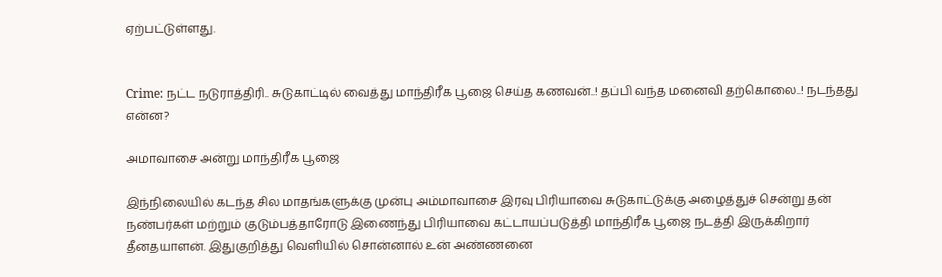ஏற்பட்டுள்ளது.


Crime: நட்ட நடுராத்திரி.. சுடுகாட்டில் வைத்து மாந்திரீக பூஜை செய்த கணவன்..! தப்பி வந்த மனைவி தற்கொலை..! நடந்தது என்ன?

அமாவாசை அன்று மாந்திரீக பூஜை

இந்நிலையில் கடந்த சில மாதங்களுக்கு முன்பு அம்மாவாசை இரவு பிரியாவை சுடுகாட்டுக்கு அழைத்துச் சென்று தன் நண்பர்கள் மற்றும் குடும்பத்தாரோடு இணைந்து பிரியாவை கட்டாயப்படுத்தி மாந்திரீக பூஜை நடத்தி இருக்கிறார் தீனதயாளன். இதுகுறித்து வெளியில் சொன்னால் உன் அண்ணனை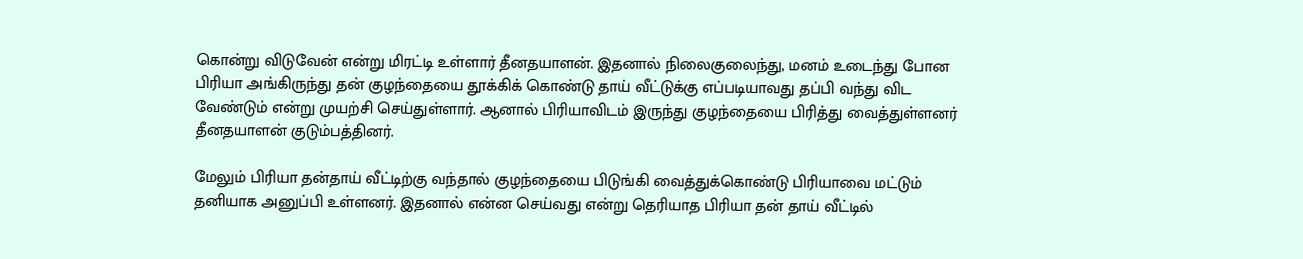கொன்று விடுவேன் என்று மிரட்டி உள்ளார் தீனதயாளன். இதனால் நிலைகுலைந்து, மனம் உடைந்து போன பிரியா அங்கிருந்து தன் குழந்தையை தூக்கிக் கொண்டு தாய் வீட்டுக்கு எப்படியாவது தப்பி வந்து விட வேண்டும் என்று முயற்சி செய்துள்ளார். ஆனால் பிரியாவிடம் இருந்து குழந்தையை பிரித்து வைத்துள்ளனர் தீனதயாளன் குடும்பத்தினர்.

மேலும் பிரியா தன்தாய் வீட்டிற்கு வந்தால் குழந்தையை பிடுங்கி வைத்துக்கொண்டு பிரியாவை மட்டும் தனியாக அனுப்பி உள்ளனர். இதனால் என்ன செய்வது என்று தெரியாத பிரியா தன் தாய் வீட்டில்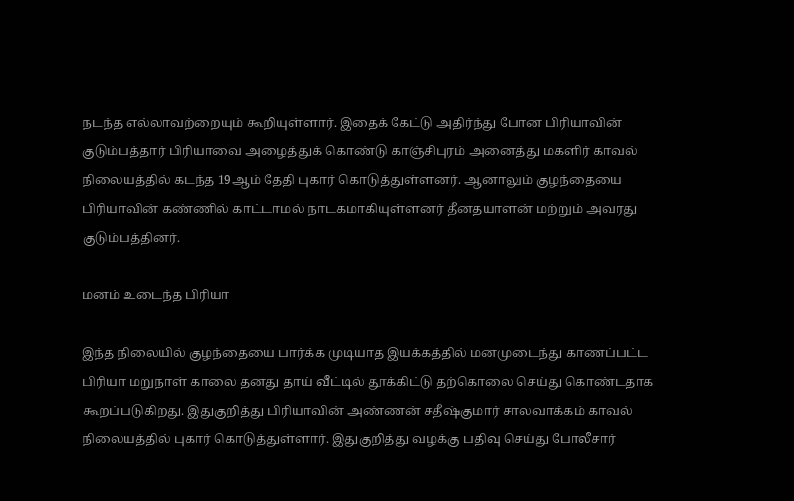நடந்த எல்லாவற்றையும் கூறியுள்ளார். இதைக் கேட்டு அதிர்ந்து போன பிரியாவின் குடும்பத்தார் பிரியாவை அழைத்துக் கொண்டு காஞ்சிபுரம் அனைத்து மகளிர் காவல் நிலையத்தில் கடந்த 19ஆம் தேதி புகார் கொடுத்துள்ளனர். ஆனாலும் குழந்தையை பிரியாவின் கண்ணில் காட்டாமல் நாடகமாகியுள்ளனர் தீனதயாளன் மற்றும் அவரது குடும்பத்தினர்.

மனம் உடைந்த பிரியா

இந்த நிலையில் குழந்தையை பார்க்க முடியாத இயக்கத்தில் மனமுடைந்து காணப்பட்ட பிரியா மறுநாள் காலை தனது தாய் வீட்டில் தூக்கிட்டு தற்கொலை செய்து கொண்டதாக கூறப்படுகிறது. இதுகுறித்து பிரியாவின் அண்ணன் சதீஷ்குமார் சாலவாக்கம் காவல் நிலையத்தில் புகார் கொடுத்துள்ளார். இதுகுறித்து வழக்கு பதிவு செய்து போலீசார்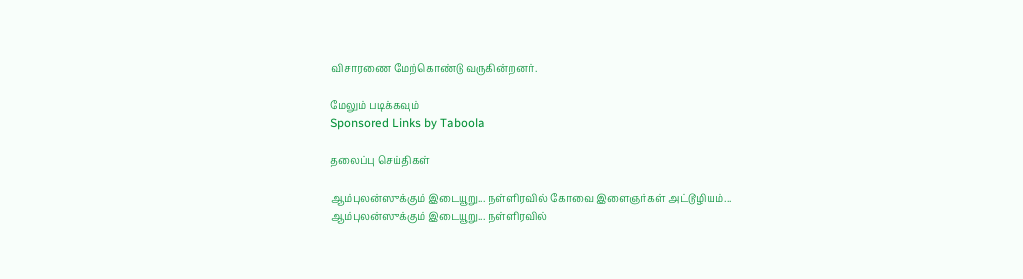விசாரணை மேற்கொண்டு வருகின்றனர்.

மேலும் படிக்கவும்
Sponsored Links by Taboola

தலைப்பு செய்திகள்

ஆம்புலன்ஸுக்கும் இடையூறு... நள்ளிரவில் கோவை இளைஞர்கள் அட்டூழியம்...
ஆம்புலன்ஸுக்கும் இடையூறு... நள்ளிரவில்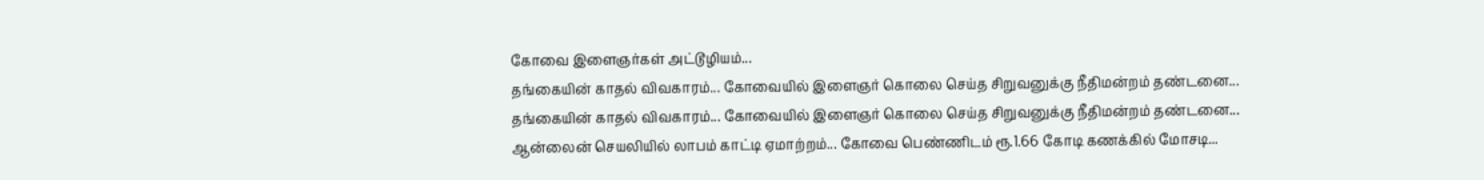கோவை இளைஞர்கள் அட்டூழியம்...
தங்கையின் காதல் விவகாரம்... கோவையில் இளைஞர் கொலை செய்த சிறுவனுக்கு நீதிமன்றம் தண்டனை...
தங்கையின் காதல் விவகாரம்... கோவையில் இளைஞர் கொலை செய்த சிறுவனுக்கு நீதிமன்றம் தண்டனை...
ஆன்லைன் செயலியில் லாபம் காட்டி ஏமாற்றம்... கோவை பெண்ணிடம் ரூ.1.66 கோடி கணக்கில் மோசடி...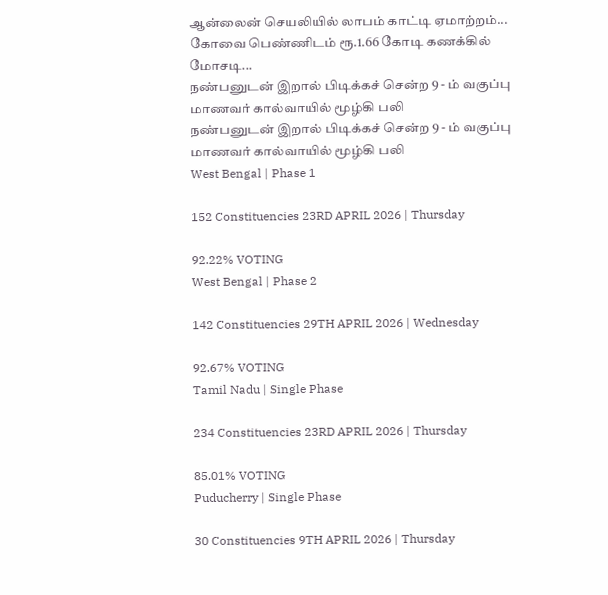ஆன்லைன் செயலியில் லாபம் காட்டி ஏமாற்றம்... கோவை பெண்ணிடம் ரூ.1.66 கோடி கணக்கில் மோசடி...
நண்பனுடன் இறால் பிடிக்கச் சென்ற 9 - ம் வகுப்பு மாணவர் கால்வாயில் மூழ்கி பலி
நண்பனுடன் இறால் பிடிக்கச் சென்ற 9 - ம் வகுப்பு மாணவர் கால்வாயில் மூழ்கி பலி
West Bengal | Phase 1

152 Constituencies 23RD APRIL 2026 | Thursday

92.22% VOTING
West Bengal | Phase 2

142 Constituencies 29TH APRIL 2026 | Wednesday

92.67% VOTING
Tamil Nadu | Single Phase

234 Constituencies 23RD APRIL 2026 | Thursday

85.01% VOTING
Puducherry | Single Phase

30 Constituencies 9TH APRIL 2026 | Thursday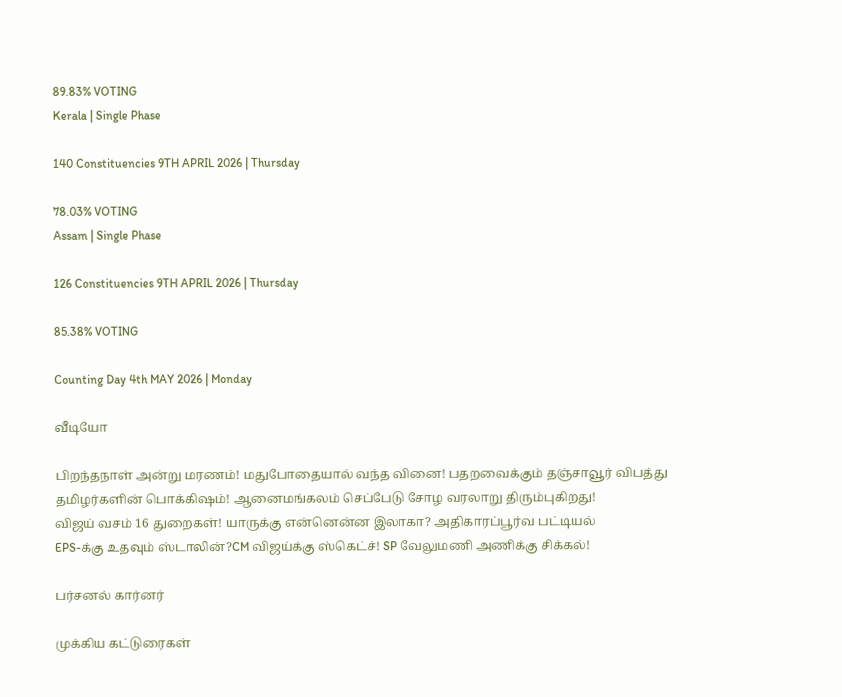89.83% VOTING
Kerala | Single Phase

140 Constituencies 9TH APRIL 2026 | Thursday

78.03% VOTING
Assam | Single Phase

126 Constituencies 9TH APRIL 2026 | Thursday

85.38% VOTING

Counting Day 4th MAY 2026 | Monday

வீடியோ

பிறந்தநாள் அன்று மரணம்! மதுபோதையால் வந்த வினை! பதறவைக்கும் தஞ்சாவூர் விபத்து
தமிழர்களின் பொக்கிஷம்! ஆனைமங்கலம் செப்பேடு சோழ வரலாறு திரும்புகிறது!
விஜய் வசம் 16 துறைகள்! யாருக்கு என்னென்ன இலாகா? அதிகாரப்பூர்வ பட்டியல்
EPS-க்கு உதவும் ஸ்டாலின்?CM விஜய்க்கு ஸ்கெட்ச்! SP வேலுமணி அணிக்கு சிக்கல்!

பர்சனல் கார்னர்

முக்கிய கட்டுரைகள்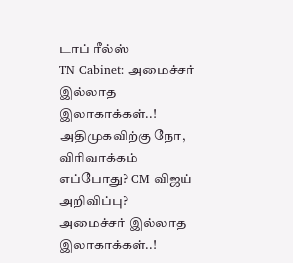டாப் ரீல்ஸ்
TN Cabinet: அமைச்சர் இல்லாத இலாகாக்கள்..! அதிமுகவிற்கு நோ, விரிவாக்கம் எப்போது? CM விஜய் அறிவிப்பு?
அமைச்சர் இல்லாத இலாகாக்கள்..!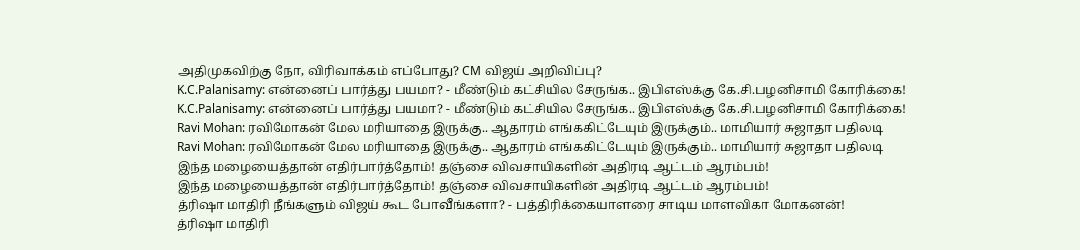அதிமுகவிற்கு நோ, விரிவாக்கம் எப்போது? CM விஜய் அறிவிப்பு?
K.C.Palanisamy: என்னைப் பார்த்து பயமா? - மீண்டும் கட்சியில சேருங்க.. இபிஎஸ்க்கு கே.சி.பழனிசாமி கோரிக்கை!
K.C.Palanisamy: என்னைப் பார்த்து பயமா? - மீண்டும் கட்சியில சேருங்க.. இபிஎஸ்க்கு கே.சி.பழனிசாமி கோரிக்கை!
Ravi Mohan: ரவிமோகன் மேல மரியாதை இருக்கு.. ஆதாரம் எங்ககிட்டேயும் இருக்கும்.. மாமியார் சுஜாதா பதிலடி
Ravi Mohan: ரவிமோகன் மேல மரியாதை இருக்கு.. ஆதாரம் எங்ககிட்டேயும் இருக்கும்.. மாமியார் சுஜாதா பதிலடி
இந்த மழையைத்தான் எதிர்பார்த்தோம்! தஞ்சை விவசாயிகளின் அதிரடி ஆட்டம் ஆரம்பம்!
இந்த மழையைத்தான் எதிர்பார்த்தோம்! தஞ்சை விவசாயிகளின் அதிரடி ஆட்டம் ஆரம்பம்!
த்ரிஷா மாதிரி நீங்களும் விஜய் கூட போவீங்களா? - பத்திரிக்கையாளரை சாடிய மாளவிகா மோகனன்!
த்ரிஷா மாதிரி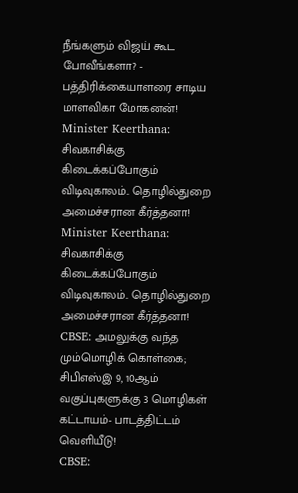நீங்களும் விஜய் கூட போவீங்களா? - பத்திரிக்கையாளரை சாடிய மாளவிகா மோகனன்!
Minister Keerthana: சிவகாசிக்கு கிடைக்கப்போகும் விடிவுகாலம்.. தொழில்துறை அமைச்சரான கீர்த்தனா!
Minister Keerthana: சிவகாசிக்கு கிடைக்கப்போகும் விடிவுகாலம்.. தொழில்துறை அமைச்சரான கீர்த்தனா!
CBSE: அமலுக்கு வந்த மும்மொழிக் கொள்கை; சிபிஎஸ்இ 9, 10ஆம் வகுப்புகளுக்கு 3 மொழிகள் கட்டாயம்- பாடத்திட்டம் வெளியீடு!
CBSE: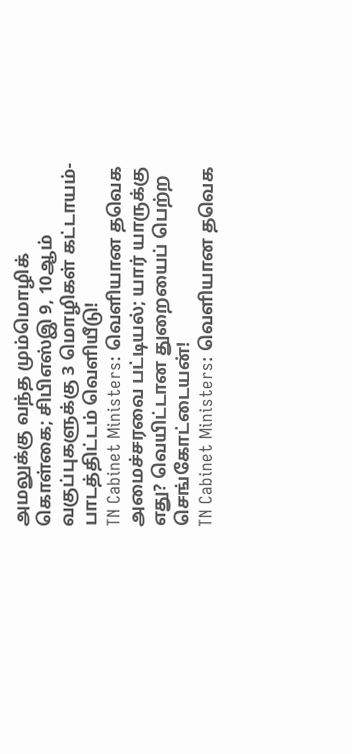அமலுக்கு வந்த மும்மொழிக் கொள்கை; சிபிஎஸ்இ 9, 10ஆம் வகுப்புகளுக்கு 3 மொழிகள் கட்டாயம்- பாடத்திட்டம் வெளியீடு!
TN Cabinet Ministers: வெளியான தவெக அமைச்சரவை பட்டியல்; யார் யாருக்கு எது? வெயிட்டான துறையைப் பெற்ற செங்கோட்டையன்!
TN Cabinet Ministers: வெளியான தவெக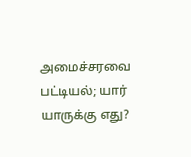அமைச்சரவை பட்டியல்; யார் யாருக்கு எது?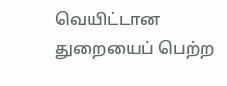வெயிட்டான துறையைப் பெற்ற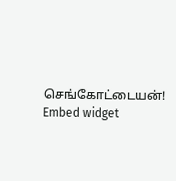செங்கோட்டையன்!
Embed widget